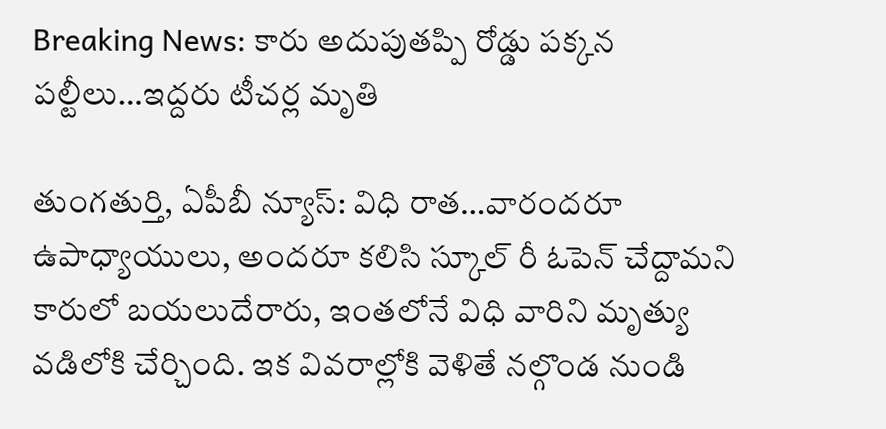Breaking News: కారు అదుపుతప్పి రోడ్డు పక్కన పల్టీలు…ఇద్దరు టీచర్ల మృతి

తుంగతుర్తి, ఏపీబీ న్యూస్: విధి రాత…వారందరూ ఉపాధ్యాయులు, అందరూ కలిసి స్కూల్ రీ ఓపెన్ చేద్దామని కారులో బయలుదేరారు, ఇంతలోనే విధి వారిని మృత్యు వడిలోకి చేర్చింది. ఇక వివరాల్లోకి వెళితే నల్గొండ నుండి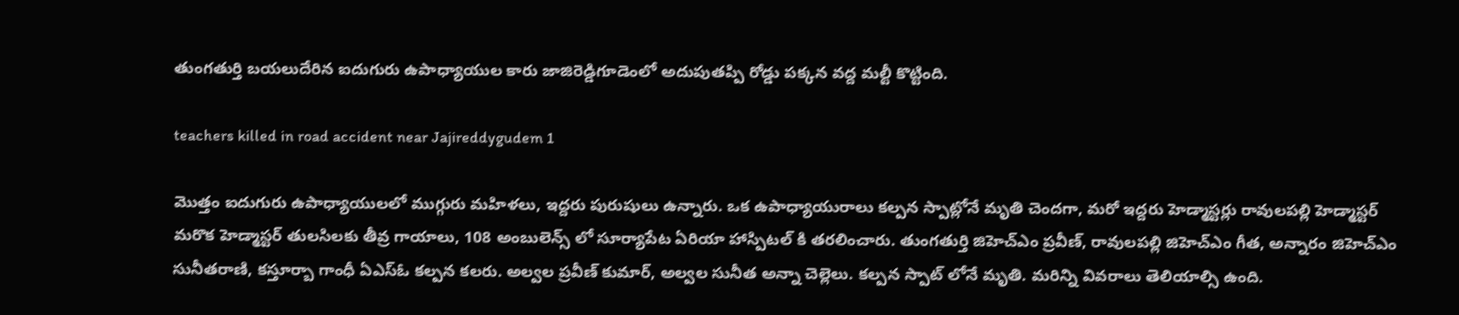తుంగతుర్తి బయలుదేరిన ఐదుగురు ఉపాధ్యాయుల కారు జాజిరెడ్డిగూడెంలో అదుపుతప్పి రోడ్డు పక్కన వద్ద మల్టీ కొట్టింది.

teachers killed in road accident near Jajireddygudem 1

మొత్తం ఐదుగురు ఉపాధ్యాయులలో ముగ్గురు మహిళలు, ఇద్దరు పురుషులు ఉన్నారు. ఒక ఉపాధ్యాయురాలు కల్పన స్పాట్లోనే మృతి చెందగా, మరో ఇద్దరు హెడ్మాస్టర్లు రావులపల్లి హెడ్మాస్టర్ మరొక హెడ్మాస్టర్ తులసిలకు తీవ్ర గాయాలు, 108 అంబులెన్స్ లో సూర్యాపేట ఏరియా హాస్పిటల్ కి తరలించారు. తుంగతుర్తి జిహెచ్ఎం ప్రవీణ్, రావులపల్లి జిహెచ్ఎం గీత, అన్నారం జిహెచ్ఎం సునీతరాణి, కస్తూర్బా గాంధీ ఏఎస్ఓ కల్పన కలరు. అల్వల ప్రవీణ్ కుమార్, అల్వల సునీత అన్నా చెల్లెలు. కల్పన స్పాట్ లోనే మృతి. మరిన్ని వివరాలు తెలియాల్సి ఉంది.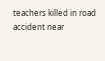teachers killed in road accident near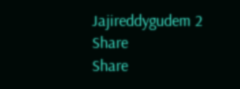Jajireddygudem 2
Share
Share